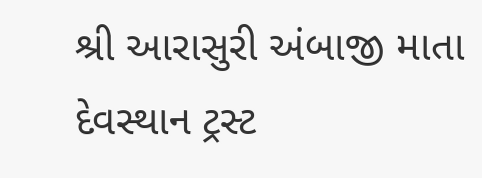શ્રી આરાસુરી અંબાજી માતા દેવસ્થાન ટ્રસ્ટ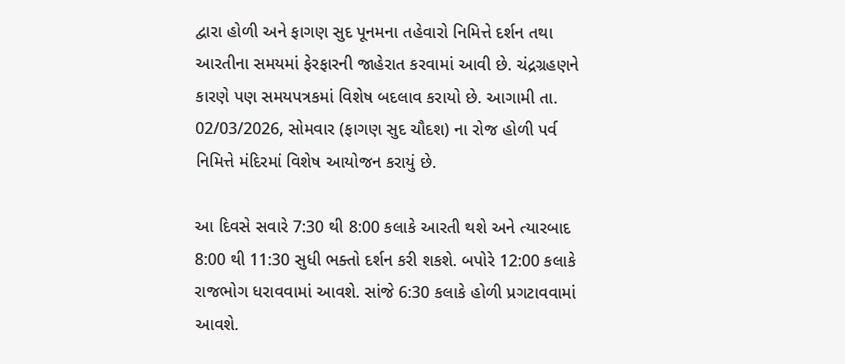દ્વારા હોળી અને ફાગણ સુદ પૂનમના તહેવારો નિમિત્તે દર્શન તથા આરતીના સમયમાં ફેરફારની જાહેરાત કરવામાં આવી છે. ચંદ્રગ્રહણને કારણે પણ સમયપત્રકમાં વિશેષ બદલાવ કરાયો છે. આગામી તા. 02/03/2026, સોમવાર (ફાગણ સુદ ચૌદશ) ના રોજ હોળી પર્વ નિમિત્તે મંદિરમાં વિશેષ આયોજન કરાયું છે.

આ દિવસે સવારે 7:30 થી 8:00 કલાકે આરતી થશે અને ત્યારબાદ 8:00 થી 11:30 સુધી ભક્તો દર્શન કરી શકશે. બપોરે 12:00 કલાકે રાજભોગ ધરાવવામાં આવશે. સાંજે 6:30 કલાકે હોળી પ્રગટાવવામાં આવશે.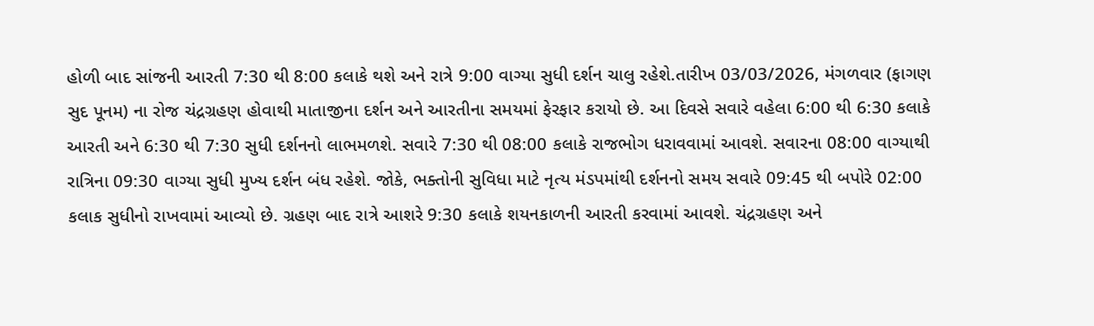હોળી બાદ સાંજની આરતી 7:30 થી 8:00 કલાકે થશે અને રાત્રે 9:00 વાગ્યા સુધી દર્શન ચાલુ રહેશે.તારીખ 03/03/2026, મંગળવાર (ફાગણ સુદ પૂનમ) ના રોજ ચંદ્રગ્રહણ હોવાથી માતાજીના દર્શન અને આરતીના સમયમાં ફેરફાર કરાયો છે. આ દિવસે સવારે વહેલા 6:00 થી 6:30 કલાકે આરતી અને 6:30 થી 7:30 સુધી દર્શનનો લાભમળશે. સવારે 7:30 થી 08:00 કલાકે રાજભોગ ધરાવવામાં આવશે. સવારના 08:00 વાગ્યાથી રાત્રિના 09:30 વાગ્યા સુધી મુખ્ય દર્શન બંધ રહેશે. જોકે, ભક્તોની સુવિધા માટે નૃત્ય મંડપમાંથી દર્શનનો સમય સવારે 09:45 થી બપોરે 02:00 કલાક સુધીનો રાખવામાં આવ્યો છે. ગ્રહણ બાદ રાત્રે આશરે 9:30 કલાકે શયનકાળની આરતી કરવામાં આવશે. ચંદ્રગ્રહણ અને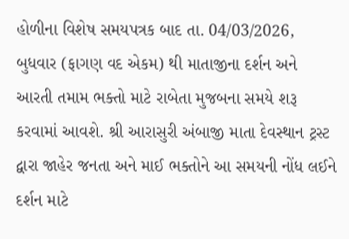હોળીના વિશેષ સમયપત્રક બાદ તા. 04/03/2026, બુધવાર (ફાગણ વદ એકમ) થી માતાજીના દર્શન અને આરતી તમામ ભક્તો માટે રાબેતા મુજબના સમયે શરૂ કરવામાં આવશે. શ્રી આરાસુરી અંબાજી માતા દેવસ્થાન ટ્રસ્ટ દ્વારા જાહેર જનતા અને માઈ ભક્તોને આ સમયની નોંધ લઈને દર્શન માટે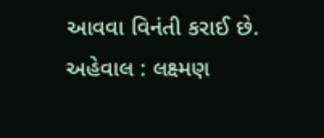આવવા વિનંતી કરાઈ છે.
અહેવાલ : લક્ષ્મણ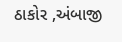ઠાકોર ,અંબાજી